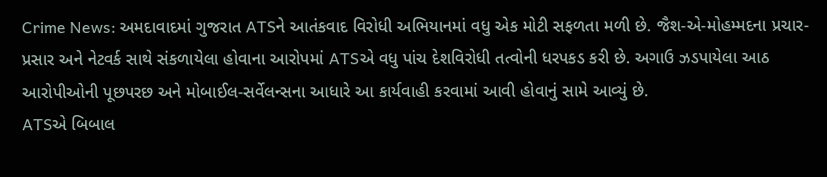Crime News: અમદાવાદમાં ગુજરાત ATSને આતંકવાદ વિરોધી અભિયાનમાં વધુ એક મોટી સફળતા મળી છે. જૈશ-એ-મોહમ્મદના પ્રચાર-પ્રસાર અને નેટવર્ક સાથે સંકળાયેલા હોવાના આરોપમાં ATSએ વધુ પાંચ દેશવિરોધી તત્વોની ધરપકડ કરી છે. અગાઉ ઝડપાયેલા આઠ આરોપીઓની પૂછપરછ અને મોબાઈલ-સર્વેલન્સના આધારે આ કાર્યવાહી કરવામાં આવી હોવાનું સામે આવ્યું છે.
ATSએ બિબાલ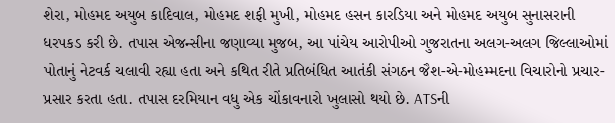શેરા, મોહમદ અયુબ કાદિવાલ, મોહમદ શફી મુખી, મોહમદ હસન કારડિયા અને મોહમદ અયુબ સુનાસરાની ધરપકડ કરી છે. તપાસ એજન્સીના જણાવ્યા મુજબ, આ પાંચેય આરોપીઓ ગુજરાતના અલગ-અલગ જિલ્લાઓમાં પોતાનું નેટવર્ક ચલાવી રહ્યા હતા અને કથિત રીતે પ્રતિબંધિત આતંકી સંગઠન જૈશ-એ-મોહમ્મદના વિચારોનો પ્રચાર-પ્રસાર કરતા હતા. તપાસ દરમિયાન વધુ એક ચોંકાવનારો ખુલાસો થયો છે. ATSની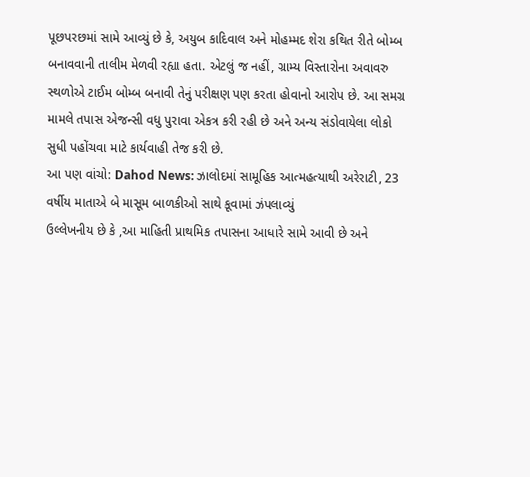પૂછપરછમાં સામે આવ્યું છે કે, અયુબ કાદિવાલ અને મોહમ્મદ શેરા કથિત રીતે બોમ્બ બનાવવાની તાલીમ મેળવી રહ્યા હતા. એટલું જ નહીં, ગ્રામ્ય વિસ્તારોના અવાવરુ સ્થળોએ ટાઈમ બોમ્બ બનાવી તેનું પરીક્ષણ પણ કરતા હોવાનો આરોપ છે. આ સમગ્ર મામલે તપાસ એજન્સી વધુ પુરાવા એકત્ર કરી રહી છે અને અન્ય સંડોવાયેલા લોકો સુધી પહોંચવા માટે કાર્યવાહી તેજ કરી છે.
આ પણ વાંચો: Dahod News: ઝાલોદમાં સામૂહિક આત્મહત્યાથી અરેરાટી, 23 વર્ષીય માતાએ બે માસૂમ બાળકીઓ સાથે કૂવામાં ઝંપલાવ્યું
ઉલ્લેખનીય છે કે ,આ માહિતી પ્રાથમિક તપાસના આધારે સામે આવી છે અને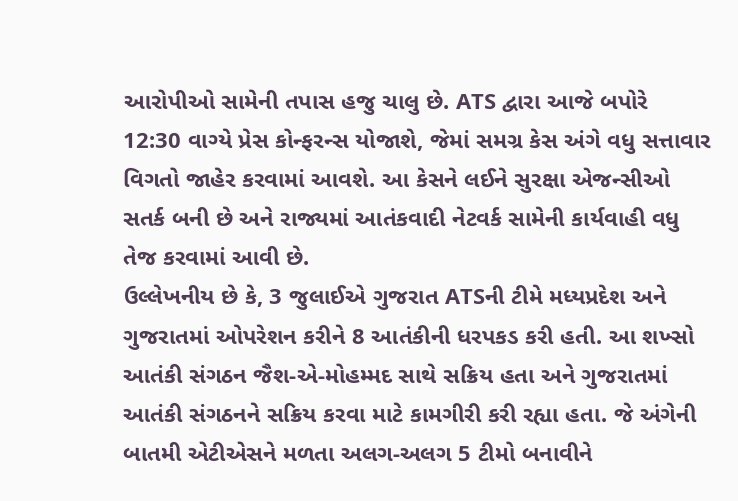આરોપીઓ સામેની તપાસ હજુ ચાલુ છે. ATS દ્વારા આજે બપોરે 12:30 વાગ્યે પ્રેસ કોન્ફરન્સ યોજાશે, જેમાં સમગ્ર કેસ અંગે વધુ સત્તાવાર વિગતો જાહેર કરવામાં આવશે. આ કેસને લઈને સુરક્ષા એજન્સીઓ સતર્ક બની છે અને રાજ્યમાં આતંકવાદી નેટવર્ક સામેની કાર્યવાહી વધુ તેજ કરવામાં આવી છે.
ઉલ્લેખનીય છે કે, 3 જુલાઈએ ગુજરાત ATSની ટીમે મધ્યપ્રદેશ અને ગુજરાતમાં ઓપરેશન કરીને 8 આતંકીની ધરપકડ કરી હતી. આ શખ્સો આતંકી સંગઠન જૈશ-એ-મોહમ્મદ સાથે સક્રિય હતા અને ગુજરાતમાં આતંકી સંગઠનને સક્રિય કરવા માટે કામગીરી કરી રહ્યા હતા. જે અંગેની બાતમી એટીએસને મળતા અલગ-અલગ 5 ટીમો બનાવીને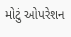મોટું ઓપરેશન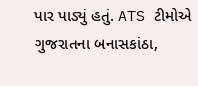પાર પાડ્યું હતું. ATS ટીમોએ ગુજરાતના બનાસકાંઠા,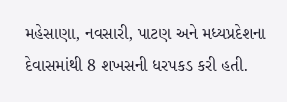મહેસાણા, નવસારી, પાટણ અને મધ્યપ્રદેશના દેવાસમાંથી 8 શખસની ધરપકડ કરી હતી.